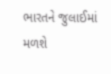ભારતને જુલાઈમાં મળશે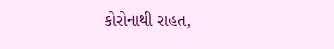કોરોનાથી રાહત,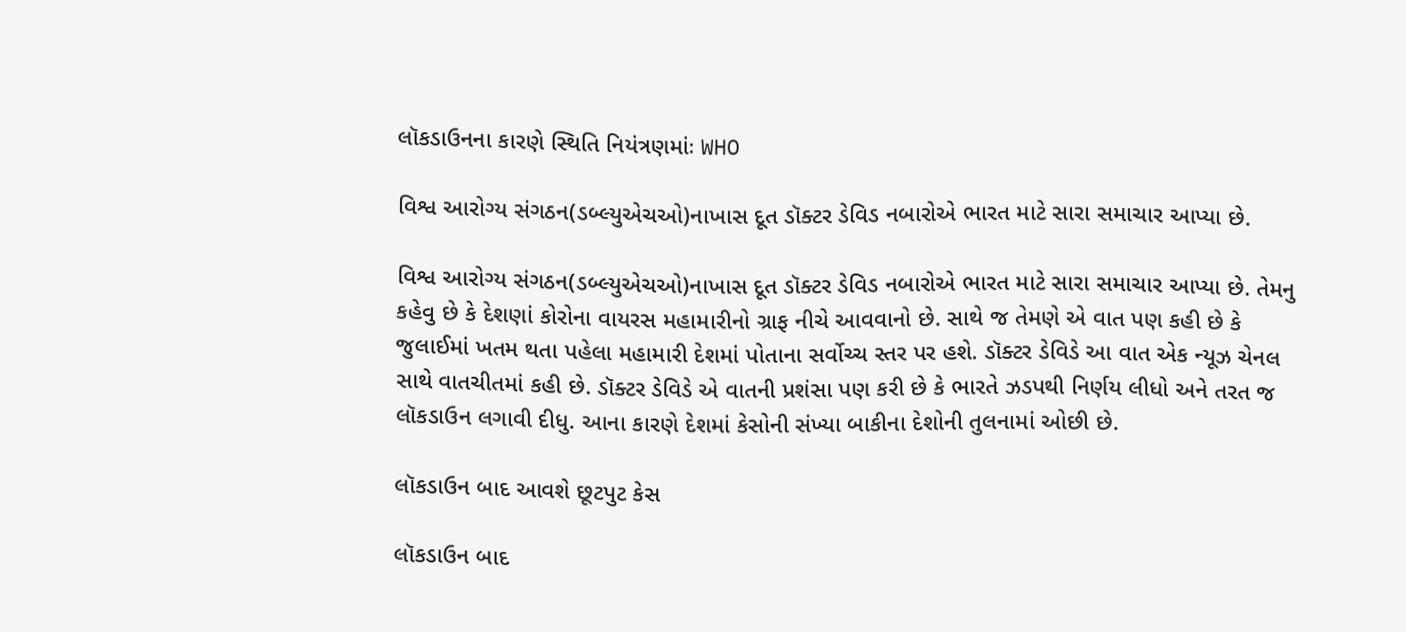લૉકડાઉનના કારણે સ્થિતિ નિયંત્રણમાંઃ WHO

વિશ્વ આરોગ્ય સંગઠન(ડબ્લ્યુએચઓ)નાખાસ દૂત ડૉક્ટર ડેવિડ નબારોએ ભારત માટે સારા સમાચાર આપ્યા છે.

વિશ્વ આરોગ્ય સંગઠન(ડબ્લ્યુએચઓ)નાખાસ દૂત ડૉક્ટર ડેવિડ નબારોએ ભારત માટે સારા સમાચાર આપ્યા છે. તેમનુ કહેવુ છે કે દેશણાં કોરોના વાયરસ મહામારીનો ગ્રાફ નીચે આવવાનો છે. સાથે જ તેમણે એ વાત પણ કહી છે કે જુલાઈમાં ખતમ થતા પહેલા મહામારી દેશમાં પોતાના સર્વોચ્ચ સ્તર પર હશે. ડૉક્ટર ડેવિડે આ વાત એક ન્યૂઝ ચેનલ સાથે વાતચીતમાં કહી છે. ડૉક્ટર ડેવિડે એ વાતની પ્રશંસા પણ કરી છે કે ભારતે ઝડપથી નિર્ણય લીધો અને તરત જ લૉકડાઉન લગાવી દીધુ. આના કારણે દેશમાં કેસોની સંખ્યા બાકીના દેશોની તુલનામાં ઓછી છે.

લૉકડાઉન બાદ આવશે છૂટપુટ કેસ

લૉકડાઉન બાદ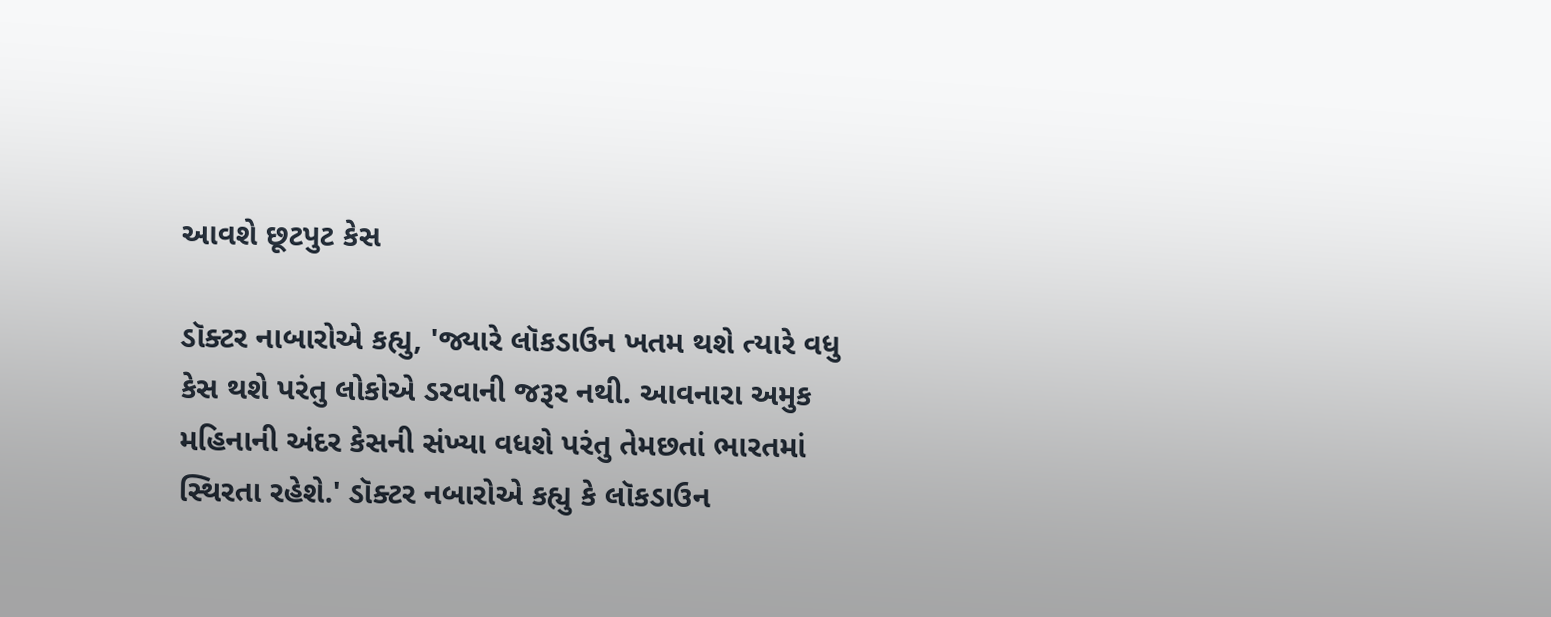આવશે છૂટપુટ કેસ

ડૉક્ટર નાબારોએ કહ્યુ, 'જ્યારે લૉકડાઉન ખતમ થશે ત્યારે વધુ કેસ થશે પરંતુ લોકોએ ડરવાની જરૂર નથી. આવનારા અમુક મહિનાની અંદર કેસની સંખ્યા વધશે પરંતુ તેમછતાં ભારતમાં સ્થિરતા રહેશે.' ડૉક્ટર નબારોએ કહ્યુ કે લૉકડાઉન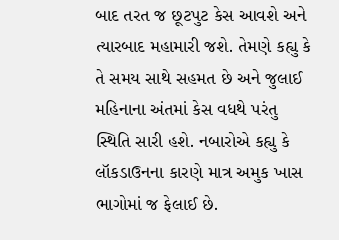બાદ તરત જ છૂટપુટ કેસ આવશે અને ત્યારબાદ મહામારી જશે. તેમણે કહ્યુ કે તે સમય સાથે સહમત છે અને જુલાઈ મહિનાના અંતમાં કેસ વધથે પરંતુ સ્થિતિ સારી હશે. નબારોએ કહ્યુ કે લૉકડાઉનના કારણે માત્ર અમુક ખાસ ભાગોમાં જ ફેલાઈ છે.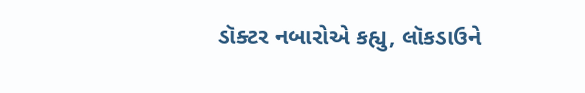ડૉક્ટર નબારોએ કહ્યુ, લૉકડાઉને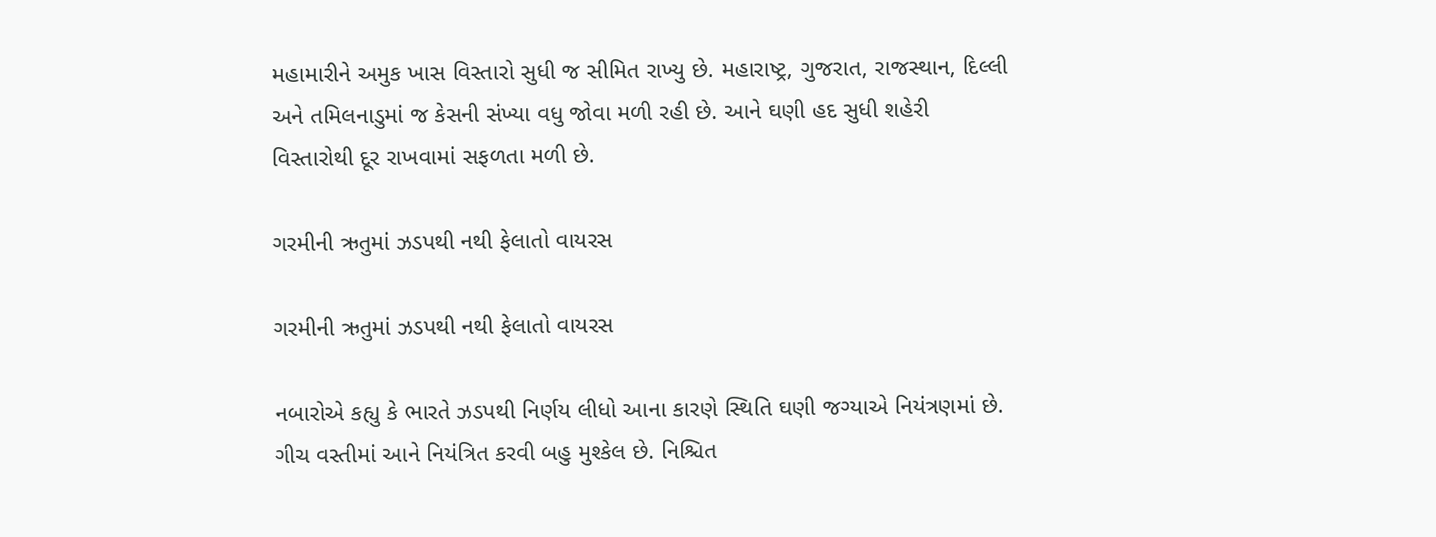મહામારીને અમુક ખાસ વિસ્તારો સુધી જ સીમિત રાખ્યુ છે. મહારાષ્ટ્ર, ગુજરાત, રાજસ્થાન, દિલ્લી અને તમિલનાડુમાં જ કેસની સંખ્યા વધુ જોવા મળી રહી છે. આને ઘણી હદ સુધી શહેરી વિસ્તારોથી દૂર રાખવામાં સફળતા મળી છે.

ગરમીની ઋતુમાં ઝડપથી નથી ફેલાતો વાયરસ

ગરમીની ઋતુમાં ઝડપથી નથી ફેલાતો વાયરસ

નબારોએ કહ્યુ કે ભારતે ઝડપથી નિર્ણય લીધો આના કારણે સ્થિતિ ઘણી જગ્યાએ નિયંત્રણમાં છે. ગીચ વસ્તીમાં આને નિયંત્રિત કરવી બહુ મુશ્કેલ છે. નિશ્ચિત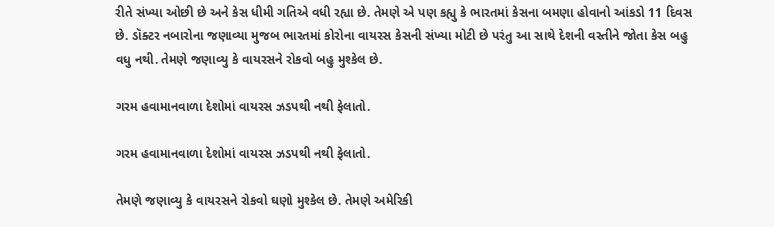રીતે સંખ્યા ઓછી છે અને કેસ ધીમી ગતિએ વધી રહ્યા છે. તેમણે એ પણ કહ્યુ કે ભારતમાં કેસના બમણા હોવાનો આંકડો 11 દિવસ છે. ડૉક્ટર નબારોના જણાવ્યા મુજબ ભારતમાં કોરોના વાયરસ કેસની સંખ્યા મોટી છે પરંતુ આ સાથે દેશની વસ્તીને જોતા કેસ બહુ વધુ નથી. તેમણે જણાવ્યુ કે વાયરસને રોકવો બહુ મુશ્કેલ છે.

ગરમ હવામાનવાળા દેશોમાં વાયરસ ઝડપથી નથી ફેલાતો.

ગરમ હવામાનવાળા દેશોમાં વાયરસ ઝડપથી નથી ફેલાતો.

તેમણે જણાવ્યુ કે વાયરસને રોકવો ઘણો મુશ્કેલ છે. તેમણે અમેરિકી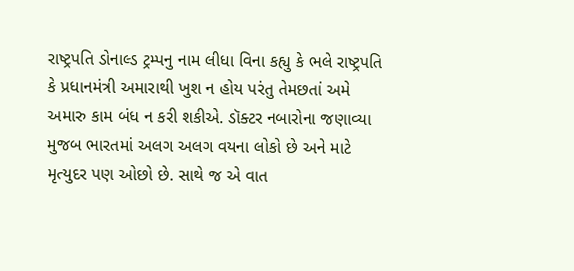રાષ્ટ્રપતિ ડોનાલ્ડ ટ્રમ્પનુ નામ લીધા વિના કહ્યુ કે ભલે રાષ્ટ્રપતિ કે પ્રધાનમંત્રી અમારાથી ખુશ ન હોય પરંતુ તેમછતાં અમે અમારુ કામ બંધ ન કરી શકીએ. ડૉક્ટર નબારોના જણાવ્યા મુજબ ભારતમાં અલગ અલગ વયના લોકો છે અને માટે મૃત્યુદર પણ ઓછો છે. સાથે જ એ વાત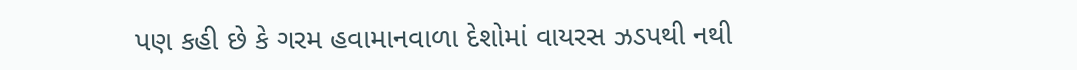પણ કહી છે કે ગરમ હવામાનવાળા દેશોમાં વાયરસ ઝડપથી નથી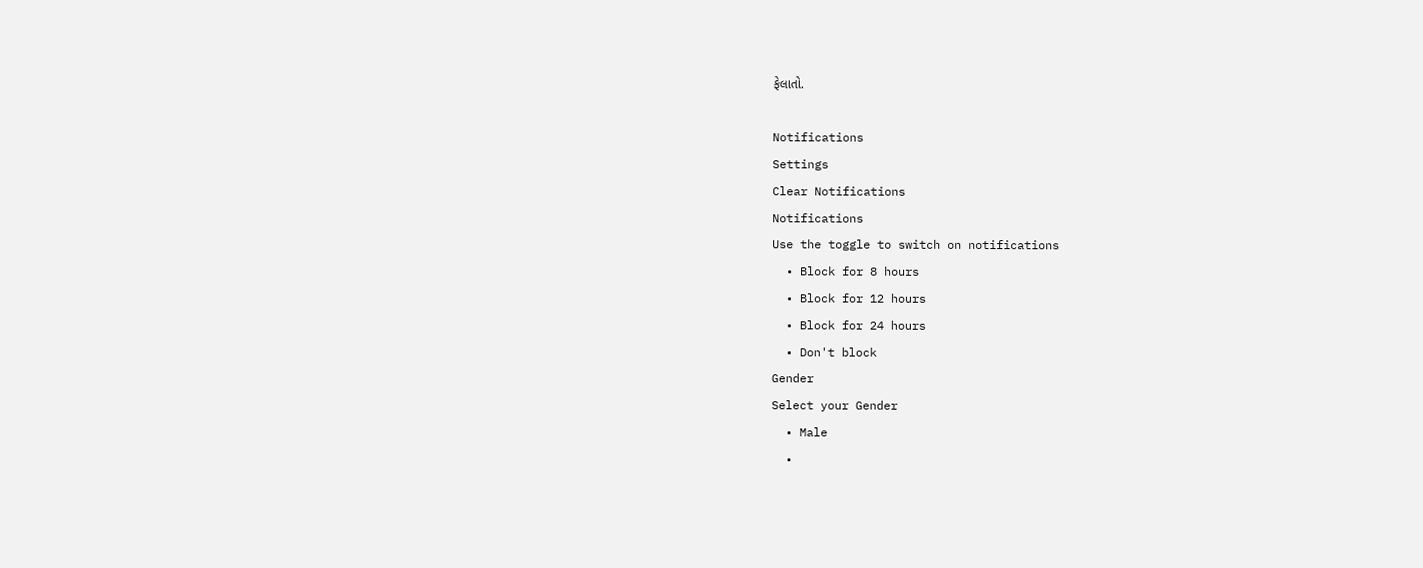ફેલાતો.

Notifications
Settings
Clear Notifications
Notifications
Use the toggle to switch on notifications
  • Block for 8 hours
  • Block for 12 hours
  • Block for 24 hours
  • Don't block
Gender
Select your Gender
  • Male
  •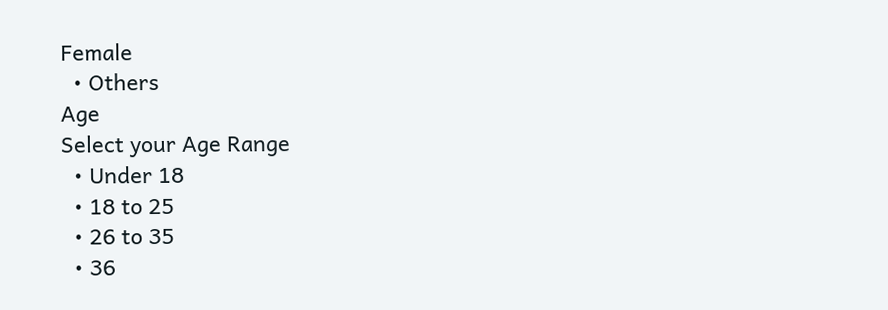Female
  • Others
Age
Select your Age Range
  • Under 18
  • 18 to 25
  • 26 to 35
  • 36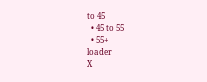to 45
  • 45 to 55
  • 55+
loader
X